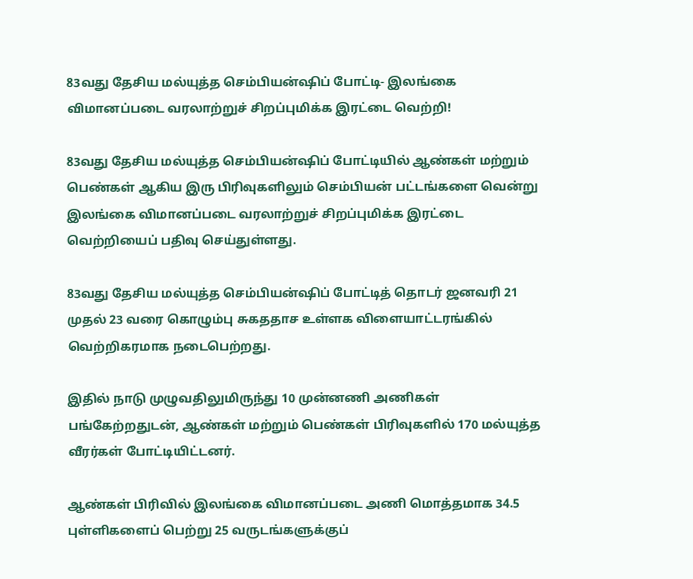83வது தேசிய மல்யுத்த செம்பியன்ஷிப் போட்டி- இலங்கை விமானப்படை வரலாற்றுச் சிறப்புமிக்க இரட்டை வெற்றி!

83வது தேசிய மல்யுத்த செம்பியன்ஷிப் போட்டியில் ஆண்கள் மற்றும் பெண்கள் ஆகிய இரு பிரிவுகளிலும் செம்பியன் பட்டங்களை வென்று இலங்கை விமானப்படை வரலாற்றுச் சிறப்புமிக்க இரட்டை வெற்றியைப் பதிவு செய்துள்ளது.

83வது தேசிய மல்யுத்த செம்பியன்ஷிப் போட்டித் தொடர் ஜனவரி 21 முதல் 23 வரை கொழும்பு சுகததாச உள்ளக விளையாட்டரங்கில் வெற்றிகரமாக நடைபெற்றது.

இதில் நாடு முழுவதிலுமிருந்து 10 முன்னணி அணிகள் பங்கேற்றதுடன், ஆண்கள் மற்றும் பெண்கள் பிரிவுகளில் 170 மல்யுத்த வீரர்கள் போட்டியிட்டனர்.

ஆண்கள் பிரிவில் இலங்கை விமானப்படை அணி மொத்தமாக 34.5 புள்ளிகளைப் பெற்று 25 வருடங்களுக்குப்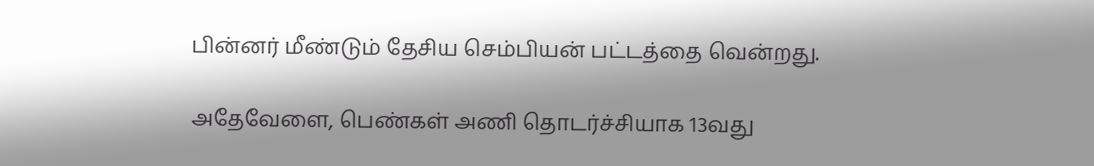பின்னர் மீண்டும் தேசிய செம்பியன் பட்டத்தை வென்றது.

அதேவேளை, பெண்கள் அணி தொடர்ச்சியாக 13வது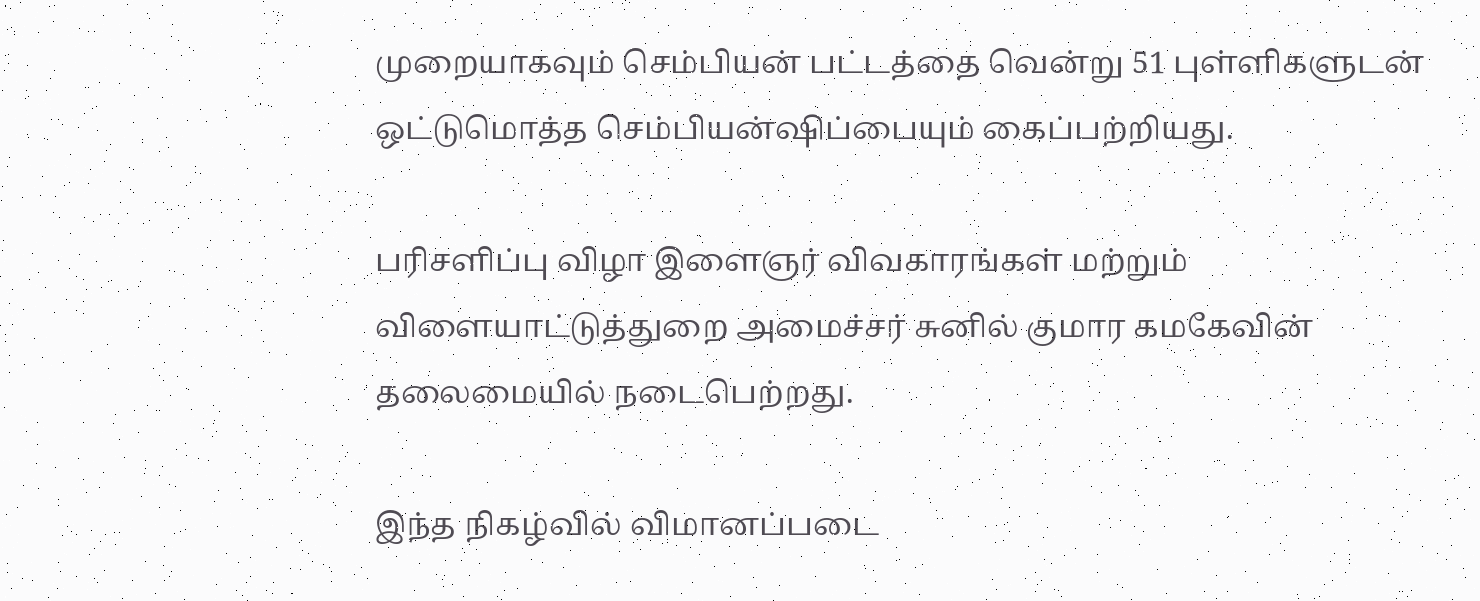முறையாகவும் செம்பியன் பட்டத்தை வென்று 51 புள்ளிகளுடன் ஒட்டுமொத்த செம்பியன்ஷிப்பையும் கைப்பற்றியது.

பரிசளிப்பு விழா இளைஞர் விவகாரங்கள் மற்றும் விளையாட்டுத்துறை அமைச்சர் சுனில் குமார கமகேவின் தலைமையில் நடைபெற்றது.

இந்த நிகழ்வில் விமானப்படை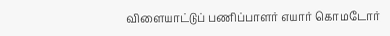விளையாட்டுப் பணிப்பாளர் எயார் கொமடோர்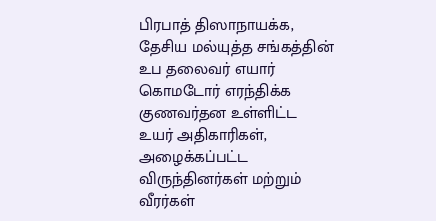பிரபாத் திஸாநாயக்க, தேசிய மல்யுத்த சங்கத்தின் உப தலைவர் எயார் கொமடோர் எரந்திக்க குணவர்தன உள்ளிட்ட உயர் அதிகாரிகள், அழைக்கப்பட்ட விருந்தினர்கள் மற்றும் வீரர்கள்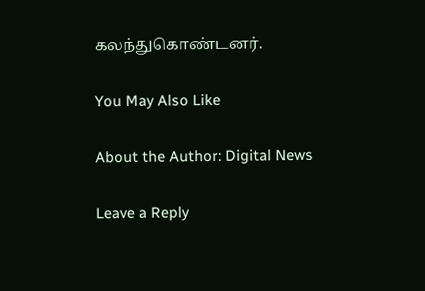கலந்துகொண்டனர்.

You May Also Like

About the Author: Digital News

Leave a Reply